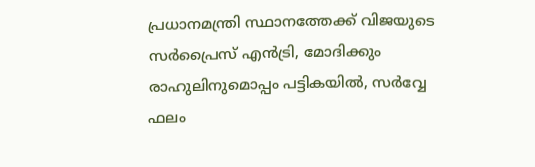പ്രധാനമന്ത്രി സ്ഥാനത്തേക്ക് വിജയുടെ സര്‍പ്രൈസ് എൻട്രി, മോദിക്കും രാഹുലിനുമൊപ്പം പട്ടികയില്‍, സര്‍വ്വേ ഫലം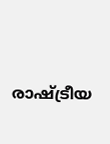രാഷ്ട്രീയ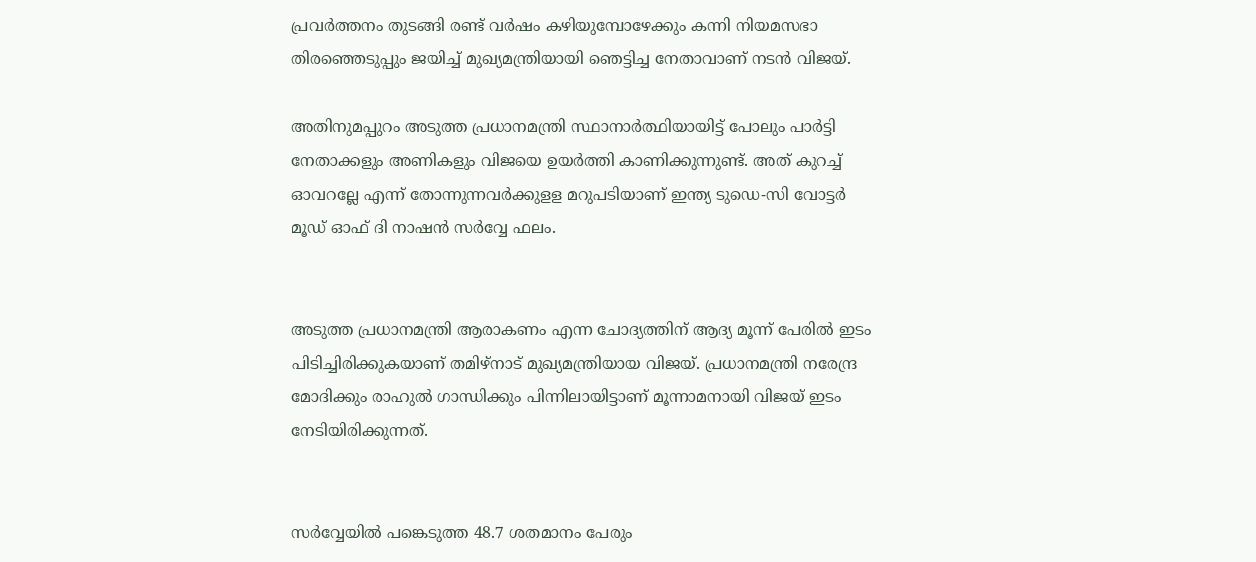പ്രവര്‍ത്തനം തുടങ്ങി രണ്ട് വര്‍ഷം കഴിയുമ്പോഴേക്കും കന്നി നിയമസഭാ തിരഞ്ഞെടുപ്പും ജയിച്ച്‌ മുഖ്യമന്ത്രിയായി ഞെട്ടിച്ച നേതാവാണ് നടന്‍ വിജയ്.

അതിനുമപ്പുറം അടുത്ത പ്രധാനമന്ത്രി സ്ഥാനാര്‍ത്ഥിയായിട്ട് പോലും പാര്‍ട്ടി നേതാക്കളും അണികളും വിജയെ ഉയര്‍ത്തി കാണിക്കുന്നുണ്ട്. അത് കുറച്ച്‌ ഓവറല്ലേ എന്ന് തോന്നുന്നവര്‍ക്കുളള മറുപടിയാണ് ഇന്ത്യ ടുഡെ-സി വോട്ടര്‍ മൂഡ് ഓഫ് ദി നാഷന്‍ സര്‍വ്വേ ഫലം.


അടുത്ത പ്രധാനമന്ത്രി ആരാകണം എന്ന ചോദ്യത്തിന് ആദ്യ മൂന്ന് പേരില്‍ ഇടം പിടിച്ചിരിക്കുകയാണ് തമിഴ്‌നാട് മുഖ്യമന്ത്രിയായ വിജയ്. പ്രധാനമന്ത്രി നരേന്ദ്ര മോദിക്കും രാഹുല്‍ ഗാന്ധിക്കും പിന്നിലായിട്ടാണ് മൂന്നാമനായി വിജയ് ഇടം നേടിയിരിക്കുന്നത്.


സര്‍വ്വേയില്‍ പങ്കെടുത്ത 48.7 ശതമാനം പേരും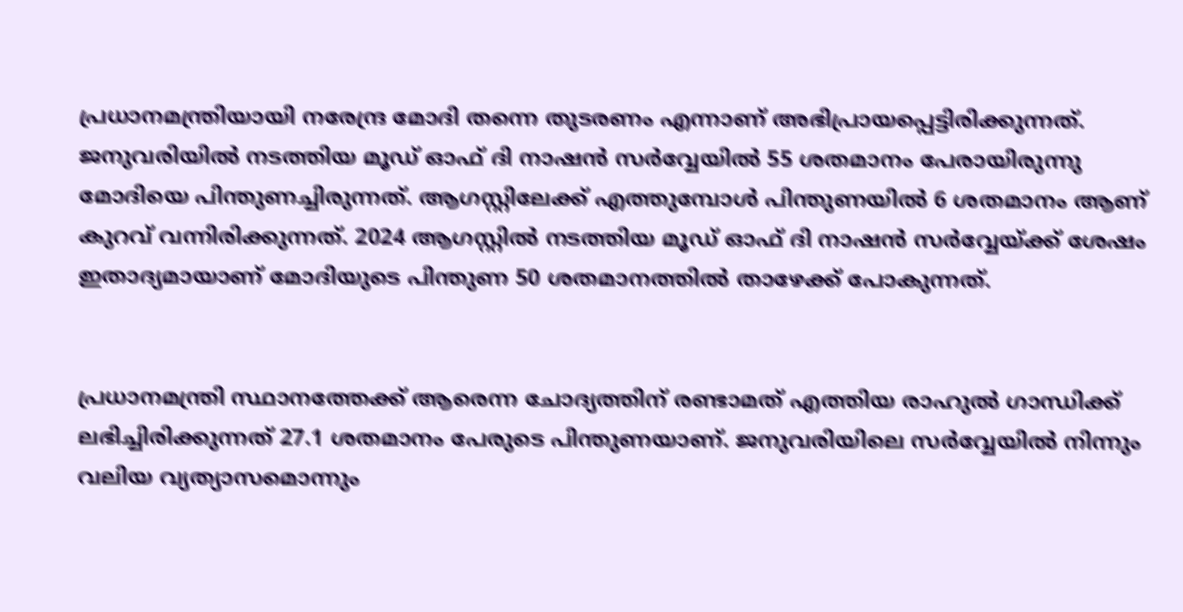പ്രധാനമന്ത്രിയായി നരേന്ദ്ര മോദി തന്നെ തുടരണം എന്നാണ് അഭിപ്രായപ്പെട്ടിരിക്കുന്നത്. ജനുവരിയില്‍ നടത്തിയ മൂഡ് ഓഫ് ദി നാഷന്‍ സര്‍വ്വേയില്‍ 55 ശതമാനം പേരായിരുന്നു മോദിയെ പിന്തുണച്ചിരുന്നത്. ആഗസ്റ്റിലേക്ക് എത്തുമ്പോള്‍ പിന്തുണയില്‍ 6 ശതമാനം ആണ് കുറവ് വന്നിരിക്കുന്നത്. 2024 ആഗസ്റ്റില്‍ നടത്തിയ മൂഡ് ഓഫ് ദി നാഷന്‍ സര്‍വ്വേയ്ക്ക് ശേഷം ഇതാദ്യമായാണ് മോദിയുടെ പിന്തുണ 50 ശതമാനത്തില്‍ താഴേക്ക് പോകുന്നത്.


പ്രധാനമന്ത്രി സ്ഥാനത്തേക്ക് ആരെന്ന ചോദ്യത്തിന് രണ്ടാമത് എത്തിയ രാഹുല്‍ ഗാന്ധിക്ക് ലഭിച്ചിരിക്കുന്നത് 27.1 ശതമാനം പേരുടെ പിന്തുണയാണ്. ജനുവരിയിലെ സര്‍വ്വേയില്‍ നിന്നും വലിയ വ്യത്യാസമൊന്നും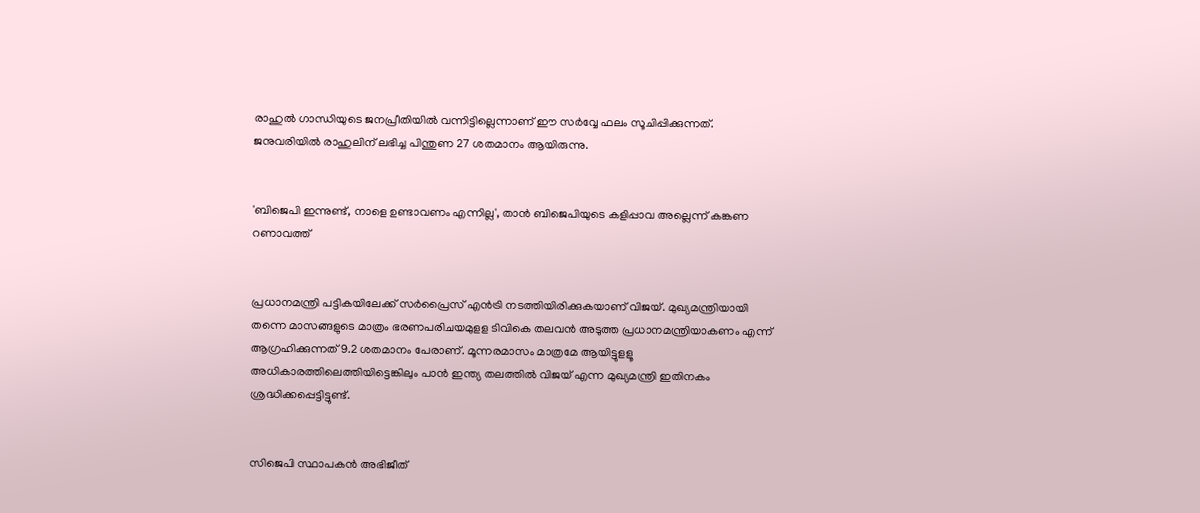രാഹുല്‍ ഗാന്ധിയുടെ ജനപ്രീതിയില്‍ വന്നിട്ടില്ലെന്നാണ് ഈ സര്‍വ്വേ ഫലം സൂചിപ്പിക്കുന്നത്. ജനുവരിയില്‍ രാഹുലിന് ലഭിച്ച പിന്തുണ 27 ശതമാനം ആയിരുന്നു.


'ബിജെപി ഇന്നുണ്ട്, നാളെ ഉണ്ടാവണം എന്നില്ല', താൻ ബിജെപിയുടെ കളിപ്പാവ അല്ലെന്ന് കങ്കണ റണാവത്ത്


പ്രധാനമന്ത്രി പട്ടികയിലേക്ക് സര്‍പ്രൈസ് എന്‍ട്രി നടത്തിയിരിക്കുകയാണ് വിജയ്. മുഖ്യമന്ത്രിയായി തന്നെ മാസങ്ങളുടെ മാത്രം ഭരണപരിചയമുളള ടിവികെ തലവന്‍ അടുത്ത പ്രധാനമന്ത്രിയാകണം എന്ന് ആഗ്രഹിക്കുന്നത് 9.2 ശതമാനം പേരാണ്. മൂന്നരമാസം മാത്രമേ ആയിട്ടുളളൂ അധികാരത്തിലെത്തിയിട്ടെങ്കിലും പാന്‍ ഇന്ത്യ തലത്തില്‍ വിജയ് എന്ന മുഖ്യമന്ത്രി ഇതിനകം ശ്രദ്ധിക്കപ്പെട്ടിട്ടുണ്ട്.


സിജെപി സ്ഥാപകന്‍ അഭിജീത്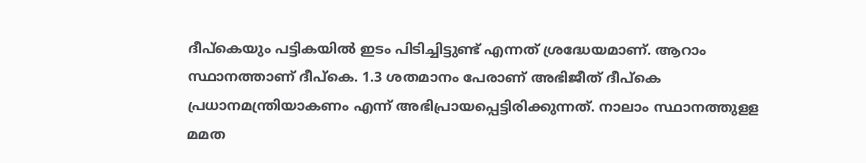ദീപ്‌കെയും പട്ടികയില്‍ ഇടം പിടിച്ചിട്ടുണ്ട് എന്നത് ശ്രദ്ധേയമാണ്. ആറാം സ്ഥാനത്താണ് ദീപ്‌കെ. 1.3 ശതമാനം പേരാണ് അഭിജീത് ദീപ്‌കെ പ്രധാനമന്ത്രിയാകണം എന്ന് അഭിപ്രായപ്പെട്ടിരിക്കുന്നത്. നാലാം സ്ഥാനത്തുളള മമത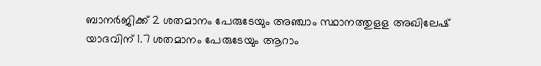ബാനര്‍ജിക്ക് 2 ശതമാനം പേരുടേയും അഞ്ചാം സ്ഥാനത്തുളള അഖിലേഷ് യാദവിന് 1.7 ശതമാനം പേരുടേയും ആറാം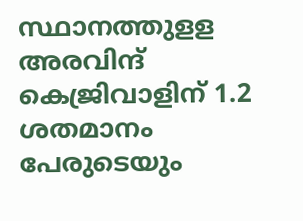സ്ഥാനത്തുളള അരവിന്ദ് കെജ്രിവാളിന് 1.2 ശതമാനം പേരുടെയും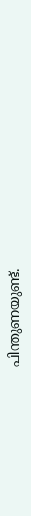പിന്തുണയുണ്ട്.